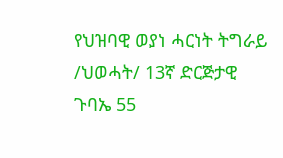የህዝባዊ ወያነ ሓርነት ትግራይ /ህወሓት/ 13ኛ ድርጅታዊ ጉባኤ 55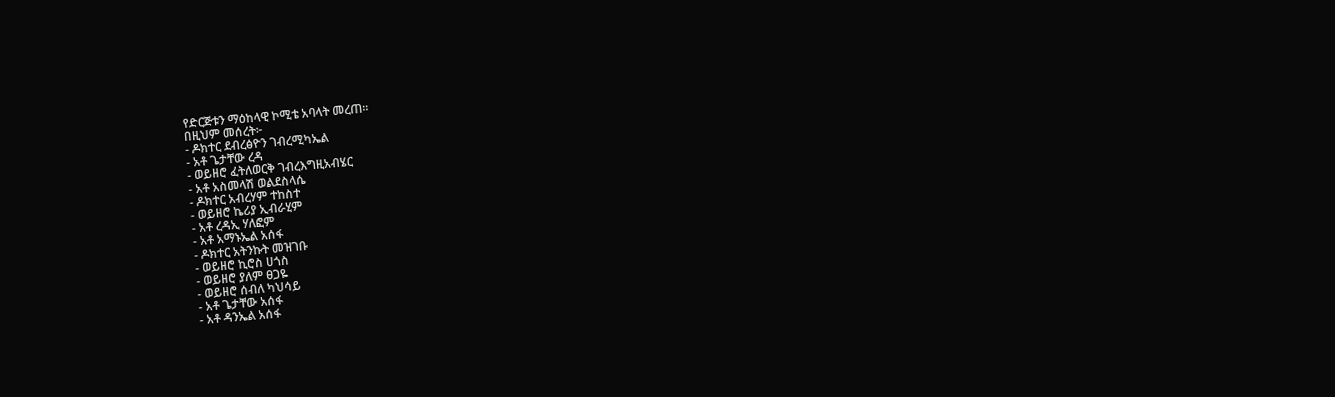የድርጅቱን ማዕከላዊ ኮሚቴ አባላት መረጠ።
በዚህም መሰረት፦
- ዶክተር ደብረፅዮን ገብረሚካኤል
- አቶ ጌታቸው ረዳ
- ወይዘሮ ፈትለወርቅ ገብረእግዚአብሄር
- አቶ አስመላሽ ወልደስላሴ
- ዶክተር አብረሃም ተከስተ
- ወይዘሮ ኬሪያ ኢብራሂም
- አቶ ረዳኢ ሃለፎም
- አቶ አማኑኤል አሰፋ
- ዶክተር አትንኩት መዝገቡ
- ወይዘሮ ኪሮስ ሀጎስ
- ወይዘሮ ያለም ፀጋዬ
- ወይዘሮ ሰብለ ካህሳይ
- አቶ ጌታቸው አሰፋ
- አቶ ዳንኤል አሰፋ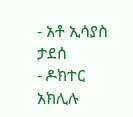- አቶ ኢሳያስ ታደሰ
- ዶክተር አክሊሉ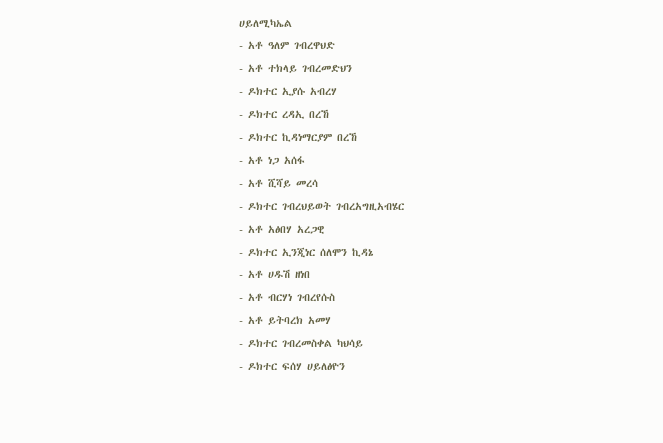ሀይለሚካኤል
- አቶ ዓለም ገብረዋህድ
- አቶ ተክላይ ገብረመድህን
- ዶክተር ኢያሱ አብረሃ
- ዶክተር ረዳኢ በረኸ
- ዶክተር ኪዳነማርያም በረኸ
- አቶ ነጋ አሰፋ
- አቶ ሺሻይ መረሳ
- ዶክተር ገብረህይወት ገብረአግዚአብሄር
- አቶ አፅበሃ አረጋዊ
- ዶክተር ኢንጂነር ሰለሞን ኪዳኔ
- አቶ ሀዱሽ ዘነበ
- አቶ ብርሃነ ገብረየሱስ
- አቶ ይትባረክ አመሃ
- ዶክተር ገብረመስቀል ካህሳይ
- ዶክተር ፍሰሃ ሀይለፅዮን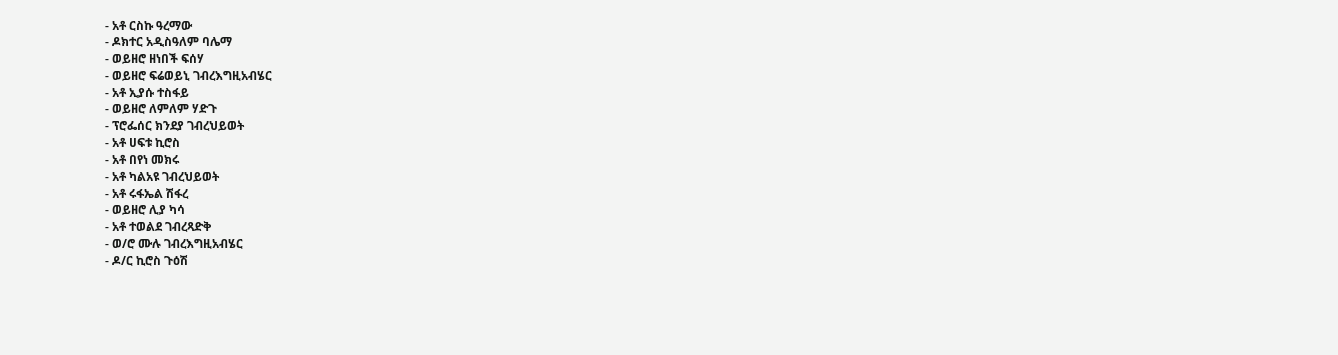- አቶ ርስኩ ዓረማው
- ዶክተር አዲስዓለም ባሌማ
- ወይዘሮ ዘነበች ፍሰሃ
- ወይዘሮ ፍሬወይኒ ገብረእግዚአብሄር
- አቶ ኢያሱ ተስፋይ
- ወይዘሮ ለምለም ሃድጉ
- ፕሮፌሰር ክንደያ ገብረህይወት
- አቶ ሀፍቱ ኪሮስ
- አቶ በየነ መክሩ
- አቶ ካልአዩ ገብረህይወት
- አቶ ሩፋኤል ሽፋረ
- ወይዘሮ ሊያ ካሳ
- አቶ ተወልደ ገብረጻድቅ
- ወ/ሮ ሙሉ ገብረእግዚአብሄር
- ዶ/ር ኪሮስ ጉዕሽ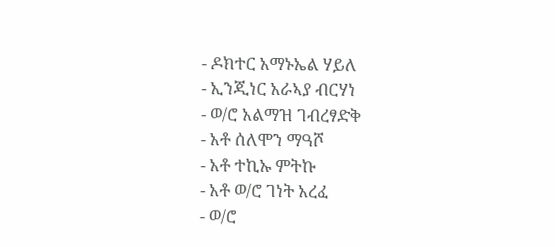- ዶክተር አማኑኤል ሃይለ
- ኢንጂነር አራኣያ ብርሃነ
- ወ/ሮ አልማዝ ገብረፃድቅ
- አቶ ሰለሞን ማዓሾ
- አቶ ተኪኡ ምትኩ
- አቶ ወ/ሮ ገነት አረፈ
- ወ/ሮ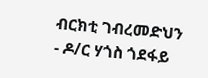ብርክቲ ገብረመድህን
- ዶ/ር ሃጎስ ጎደፋይ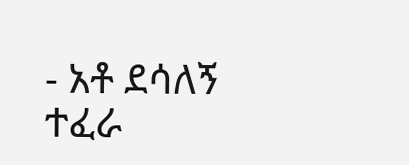- አቶ ደሳለኝ ተፈራ